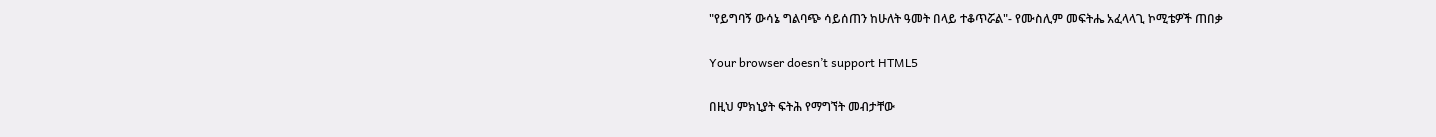"የይግባኝ ውሳኔ ግልባጭ ሳይሰጠን ከሁለት ዓመት በላይ ተቆጥሯል"- የሙስሊም መፍትሔ አፈላላጊ ኮሚቴዎች ጠበቃ

Your browser doesn’t support HTML5

በዚህ ምክኒያት ፍትሕ የማግኘት መብታቸው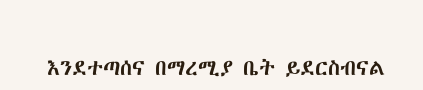እንደተጣሰና በማረሚያ ቤት ይደርስብናል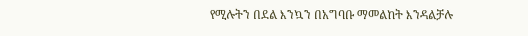የሚሉትን በደል እንኳን በአግባቡ ማመልከት እንዳልቻሉ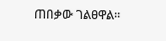ጠበቃው ገልፀዋል።